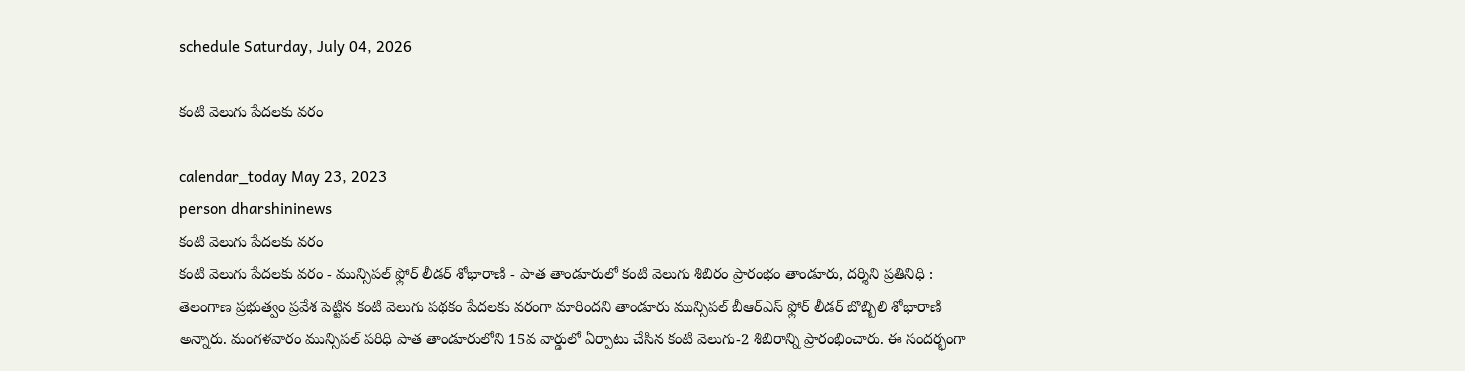schedule Saturday, July 04, 2026

కంటి వెలుగు పేదలకు వరం

calendar_today May 23, 2023
person dharshininews
కంటి వెలుగు పేదలకు వరం
కంటి వెలుగు పేదలకు వరం - మున్సిపల్ ఫ్లోర్ లీడర్ శోభారాణి - పాత తాండూరులో కంటి వెలుగు శిబిరం ప్రారంభం తాండూరు, దర్శిని ప్రతినిధి : తెలంగాణ ప్రభుత్వం ప్రవేశ పెట్టిన కంటి వెలుగు పథకం పేదలకు వరంగా మారిందని తాండూరు మున్సిపల్ బీఆర్ఎస్ ఫ్లోర్ లీడర్ బొబ్బిలి శోభారాణి అన్నారు. మంగళవారం మున్సిపల్ పరిధి పాత తాండూరులోని 15వ వార్డులో ఏర్పాటు చేసిన కంటి వెలుగు-2 శిబిరాన్ని ప్రారంభించారు. ఈ సందర్భంగా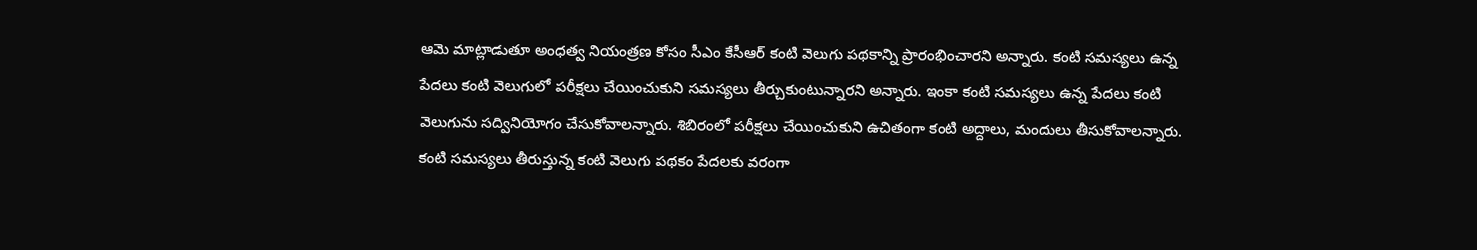ఆమె మాట్లాడుతూ అంధత్వ నియంత్రణ కోసం సీఎం కేసీఆర్ కంటి వెలుగు పథకాన్ని ప్రారంభించారని అన్నారు. కంటి సమస్యలు ఉన్న పేదలు కంటి వెలుగులో పరీక్షలు చేయించుకుని సమస్యలు తీర్చుకుంటున్నారని అన్నారు. ఇంకా కంటి సమస్యలు ఉన్న పేదలు కంటి వెలుగును సద్వినియోగం చేసుకోవాలన్నారు. శిబిరంలో పరీక్షలు చేయించుకుని ఉచితంగా కంటి అద్దాలు, మందులు తీసుకోవాలన్నారు. కంటి సమస్యలు తీరుస్తున్న కంటి వెలుగు పథకం పేదలకు వరంగా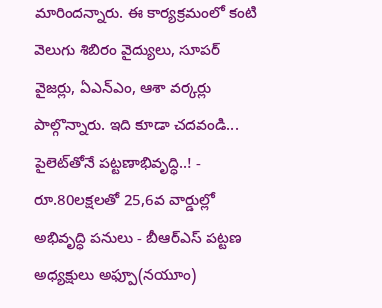మారిందన్నారు. ఈ కార్యక్రమంలో కంటి వెలుగు శిబిరం వైద్యులు, సూపర్ వైజర్లు, ఏఎన్ఎం, ఆశా వర్కర్లు పాల్గొన్నారు. ఇది కూడా చదవండి... పైలెట్‌తోనే పట్టణాభివృద్ధి..! - రూ.80లక్షలతో 25,6వ వార్డుల్లో అభివృద్ధి పనులు - బీఆర్ఎస్ పట్టణ అధ్యక్షులు అఫ్పూ(నయూం)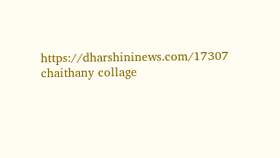https://dharshininews.com/17307 chaithany collage